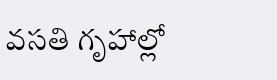వసతి గృహాల్లో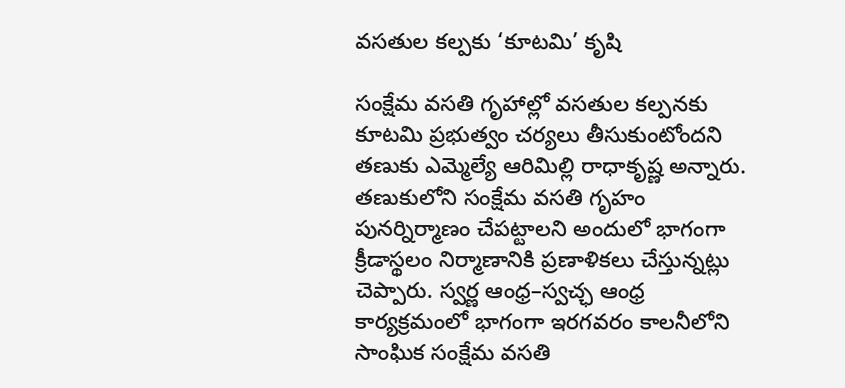వసతుల కల్పకు ‘కూటమి’ కృషి

సంక్షేమ వసతి గృహాల్లో వసతుల కల్పనకు కూటమి ప్రభుత్వం చర్యలు తీసుకుంటోందని తణుకు ఎమ్మెల్యే ఆరిమిల్లి రాధాకృష్ణ అన్నారు. తణుకులోని సంక్షేమ వసతి గృహం పునర్నిర్మాణం చేపట్టాలని అందులో భాగంగా క్రీడాస్థలం నిర్మాణానికి ప్రణాళికలు చేస్తున్నట్లు చెప్పారు. స్వర్ణ ఆంధ్ర–స్వచ్ఛ ఆంధ్ర కార్యక్రమంలో భాగంగా ఇరగవరం కాలనీలోని సాంఘిక సంక్షేమ వసతి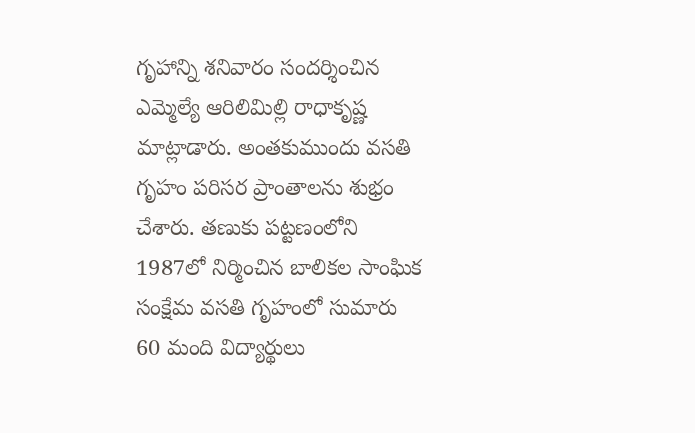గృహాన్ని శనివారం సందర్శించిన ఎమ్మెల్యే ఆరిలిమిల్లి రాధాకృష్ణ మాట్లాడారు. అంతకుముందు వసతి గృహం పరిసర ప్రాంతాలను శుభ్రం చేశారు. తణుకు పట్టణంలోని 1987లో నిర్మించిన బాలికల సాంఘిక సంక్షేమ వసతి గృహంలో సుమారు 60 మంది విద్యార్థులు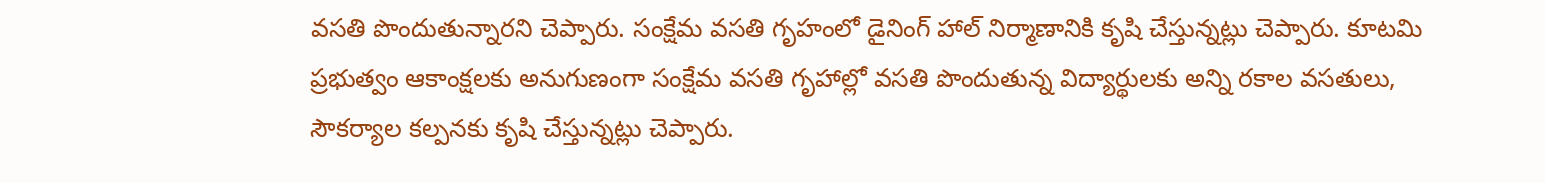వసతి పొందుతున్నారని చెప్పారు. సంక్షేమ వసతి గృహంలో డైనింగ్‌ హాల్‌ నిర్మాణానికి కృషి చేస్తున్నట్లు చెప్పారు. కూటమి ప్రభుత్వం ఆకాంక్షలకు అనుగుణంగా సంక్షేమ వసతి గృహాల్లో వసతి పొందుతున్న విద్యార్థులకు అన్ని రకాల వసతులు, సౌకర్యాల కల్పనకు కృషి చేస్తున్నట్లు చెప్పారు.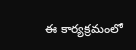ఈ కార్యక్రమంలో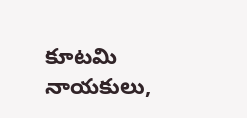కూటమి నాయకులు,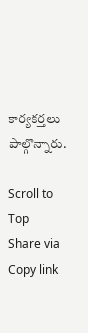కార్యకర్తలు పాల్గొన్నారు.

Scroll to Top
Share via
Copy link